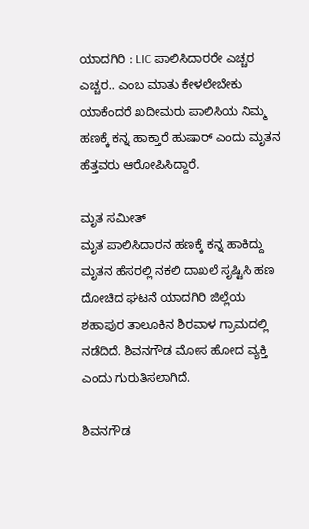ಯಾದಗಿರಿ : LIC ಪಾಲಿಸಿದಾರರೇ ಎಚ್ಚರ ಎಚ್ಚರ.. ಎಂಬ ಮಾತು ಕೇಳಲೇಬೇಕು ಯಾಕೆಂದರೆ ಖದೀಮರು ಪಾಲಿಸಿಯ ನಿಮ್ಮ ಹಣಕ್ಕೆ ಕನ್ನ ಹಾಕ್ತಾರೆ ಹುಷಾರ್ ಎಂದು ಮೃತನ ಹೆತ್ತವರು ಆರೋಪಿಸಿದ್ದಾರೆ.

ಮೃತ ಸಮೀತ್
ಮೃತ ಪಾಲಿಸಿದಾರನ ಹಣಕ್ಕೆ ಕನ್ನ ಹಾಕಿದ್ದು ಮೃತನ ಹೆಸರಲ್ಲಿ ನಕಲಿ ದಾಖಲೆ ಸೃಷ್ಟಿಸಿ ಹಣ ದೋಚಿದ ಘಟನೆ ಯಾದಗಿರಿ ಜಿಲ್ಲೆಯ ಶಹಾಪುರ ತಾಲೂಕಿನ ಶಿರವಾಳ ಗ್ರಾಮದಲ್ಲಿ ನಡೆದಿದೆ. ಶಿವನಗೌಡ ಮೋಸ ಹೋದ ವ್ಯಕ್ತಿ ಎಂದು ಗುರುತಿಸಲಾಗಿದೆ.

ಶಿವನಗೌಡ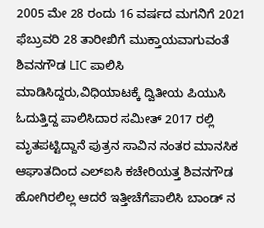2005 ಮೇ 28 ರಂದು 16 ವರ್ಷದ ಮಗನಿಗೆ 2021 ಫೆಬ್ರುವರಿ 28 ತಾರೀಖಿಗೆ ಮುಕ್ತಾಯವಾಗುವಂತೆ ಶಿವನಗೌಡ LIC ಪಾಲಿಸಿ ಮಾಡಿಸಿದ್ದರು,ವಿಧಿಯಾಟಕ್ಕೆ ದ್ವಿತೀಯ ಪಿಯುಸಿ ಓದುತ್ತಿದ್ದ ಪಾಲಿಸಿದಾರ ಸಮೀತ್ 2017 ರಲ್ಲಿ ಮೃತಪಟ್ಟಿದ್ದಾನೆ ಪುತ್ರನ ಸಾವಿನ ನಂತರ ಮಾನಸಿಕ ಆಘಾತದಿಂದ ಎಲ್ಐಸಿ ಕಚೇರಿಯತ್ತ ಶಿವನಗೌಡ ಹೋಗಿರಲಿಲ್ಲ ಆದರೆ ಇತ್ತೀಚೆಗೆಪಾಲಿಸಿ ಬಾಂಡ್ ನ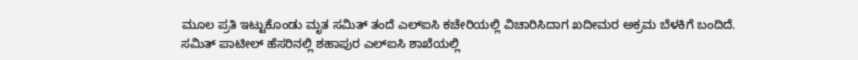ಮೂಲ ಪ್ರತಿ ಇಟ್ಟುಕೊಂಡು ಮೃತ ಸಮಿತ್ ತಂದೆ ಎಲ್ಐಸಿ ಕಚೇರಿಯಲ್ಲಿ ವಿಚಾರಿಸಿದಾಗ ಖದೀಮರ ಅಕ್ರಮ ಬೆಳಕಿಗೆ ಬಂದಿದೆ.
ಸಮಿತ್ ಪಾಟೀಲ್ ಹೆಸರಿನಲ್ಲಿ ಶಹಾಪುರ ಎಲ್ಐಸಿ ಶಾಖೆಯಲ್ಲಿ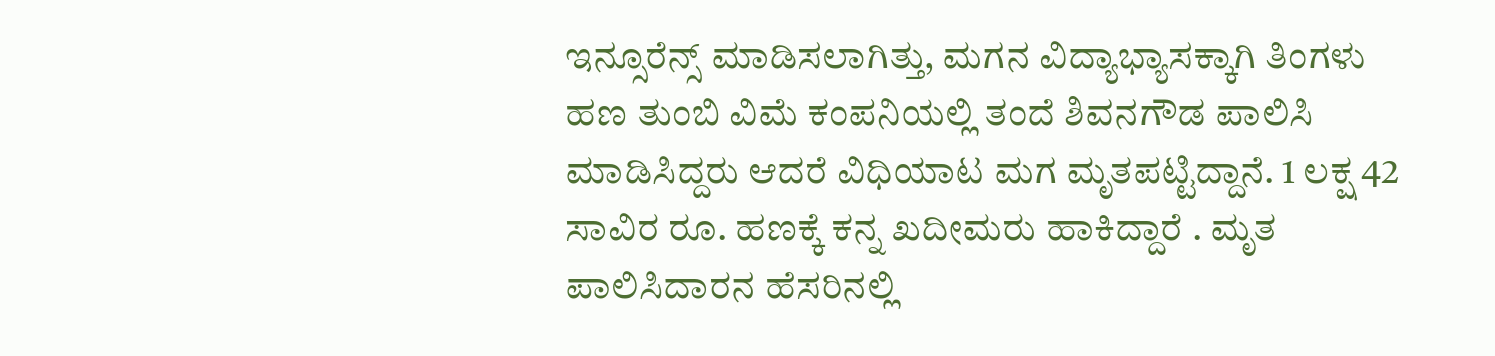ಇನ್ಸೂರೆನ್ಸ್ ಮಾಡಿಸಲಾಗಿತ್ತು, ಮಗನ ವಿದ್ಯಾಭ್ಯಾಸಕ್ಕಾಗಿ ತಿಂಗಳು ಹಣ ತುಂಬಿ ವಿಮೆ ಕಂಪನಿಯಲ್ಲಿ ತಂದೆ ಶಿವನಗೌಡ ಪಾಲಿಸಿ ಮಾಡಿಸಿದ್ದರು ಆದರೆ ವಿಧಿಯಾಟ ಮಗ ಮೃತಪಟ್ಟಿದ್ದಾನೆ. 1 ಲಕ್ಷ 42 ಸಾವಿರ ರೂ. ಹಣಕ್ಕೆ ಕನ್ನ ಖದೀಮರು ಹಾಕಿದ್ದಾರೆ . ಮೃತ ಪಾಲಿಸಿದಾರನ ಹೆಸರಿನಲ್ಲಿ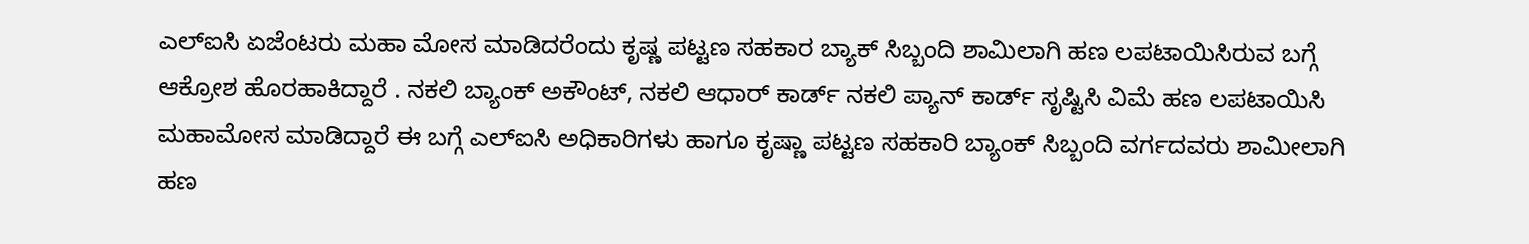ಎಲ್ಐಸಿ ಏಜೆಂಟರು ಮಹಾ ಮೋಸ ಮಾಡಿದರೆಂದು ಕೃಷ್ಣ ಪಟ್ಟಣ ಸಹಕಾರ ಬ್ಯಾಕ್ ಸಿಬ್ಬಂದಿ ಶಾಮಿಲಾಗಿ ಹಣ ಲಪಟಾಯಿಸಿರುವ ಬಗ್ಗೆ ಆಕ್ರೋಶ ಹೊರಹಾಕಿದ್ದಾರೆ . ನಕಲಿ ಬ್ಯಾಂಕ್ ಅಕೌಂಟ್, ನಕಲಿ ಆಧಾರ್ ಕಾರ್ಡ್ ನಕಲಿ ಪ್ಯಾನ್ ಕಾರ್ಡ್ ಸೃಷ್ಟಿಸಿ ವಿಮೆ ಹಣ ಲಪಟಾಯಿಸಿ ಮಹಾಮೋಸ ಮಾಡಿದ್ದಾರೆ ಈ ಬಗ್ಗೆ ಎಲ್ಐಸಿ ಅಧಿಕಾರಿಗಳು ಹಾಗೂ ಕೃಷ್ಣಾ ಪಟ್ಟಣ ಸಹಕಾರಿ ಬ್ಯಾಂಕ್ ಸಿಬ್ಬಂದಿ ವರ್ಗದವರು ಶಾಮೀಲಾಗಿ ಹಣ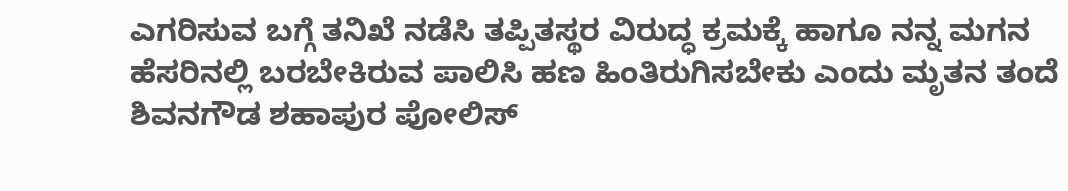ಎಗರಿಸುವ ಬಗ್ಗೆ ತನಿಖೆ ನಡೆಸಿ ತಪ್ಪಿತಸ್ಥರ ವಿರುದ್ಧ ಕ್ರಮಕ್ಕೆ ಹಾಗೂ ನನ್ನ ಮಗನ ಹೆಸರಿನಲ್ಲಿ ಬರಬೇಕಿರುವ ಪಾಲಿಸಿ ಹಣ ಹಿಂತಿರುಗಿಸಬೇಕು ಎಂದು ಮೃತನ ತಂದೆ ಶಿವನಗೌಡ ಶಹಾಪುರ ಪೋಲಿಸ್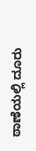ಠಾಣೆಯಲ್ಲಿ ದೂರು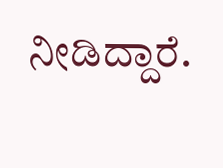ನೀಡಿದ್ದಾರೆ.